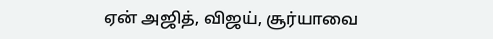ஏன் அஜித், விஜய், சூர்யாவை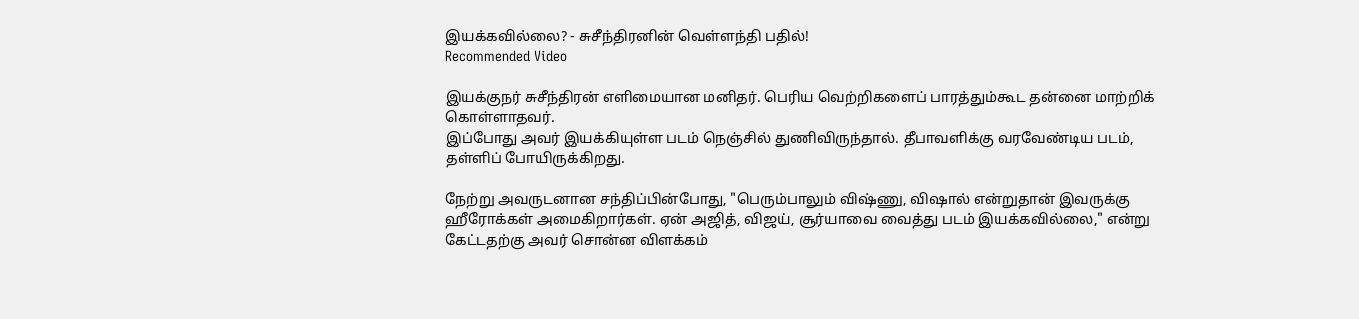இயக்கவில்லை? - சுசீந்திரனின் வெள்ளந்தி பதில்!
Recommended Video

இயக்குநர் சுசீந்திரன் எளிமையான மனிதர். பெரிய வெற்றிகளைப் பாரத்தும்கூட தன்னை மாற்றிக் கொள்ளாதவர்.
இப்போது அவர் இயக்கியுள்ள படம் நெஞ்சில் துணிவிருந்தால். தீபாவளிக்கு வரவேண்டிய படம், தள்ளிப் போயிருக்கிறது.

நேற்று அவருடனான சந்திப்பின்போது, "பெரும்பாலும் விஷ்ணு, விஷால் என்றுதான் இவருக்கு ஹீரோக்கள் அமைகிறார்கள். ஏன் அஜித், விஜய், சூர்யாவை வைத்து படம் இயக்கவில்லை," என்று கேட்டதற்கு அவர் சொன்ன விளக்கம்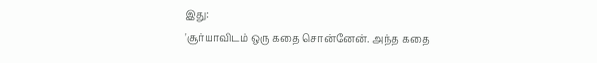இது:
'சூர்யாவிடம் ஒரு கதை சொன்னேன். அந்த கதை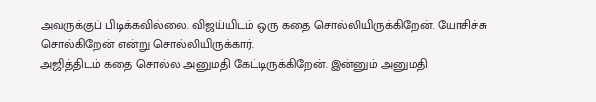அவருக்குப் பிடிக்கவில்லை. விஜய்யிடம் ஒரு கதை சொல்லியிருக்கிறேன். யோசிச்சு சொல்கிறேன் என்று சொல்லியிருக்கார்.
அஜித்திடம் கதை சொல்ல அனுமதி கேட்டிருக்கிறேன். இன்னும் அனுமதி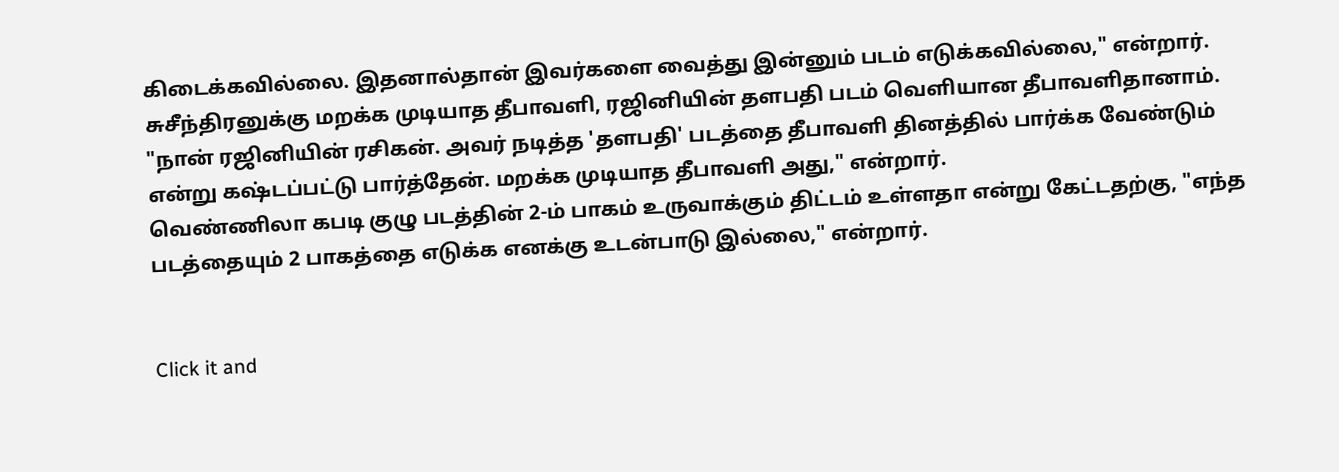கிடைக்கவில்லை. இதனால்தான் இவர்களை வைத்து இன்னும் படம் எடுக்கவில்லை," என்றார்.
சுசீந்திரனுக்கு மறக்க முடியாத தீபாவளி, ரஜினியின் தளபதி படம் வெளியான தீபாவளிதானாம்.
"நான் ரஜினியின் ரசிகன். அவர் நடித்த 'தளபதி' படத்தை தீபாவளி தினத்தில் பார்க்க வேண்டும் என்று கஷ்டப்பட்டு பார்த்தேன். மறக்க முடியாத தீபாவளி அது," என்றார்.
வெண்ணிலா கபடி குழு படத்தின் 2-ம் பாகம் உருவாக்கும் திட்டம் உள்ளதா என்று கேட்டதற்கு, "எந்த படத்தையும் 2 பாகத்தை எடுக்க எனக்கு உடன்பாடு இல்லை," என்றார்.


Click it and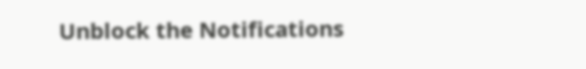Unblock the Notifications